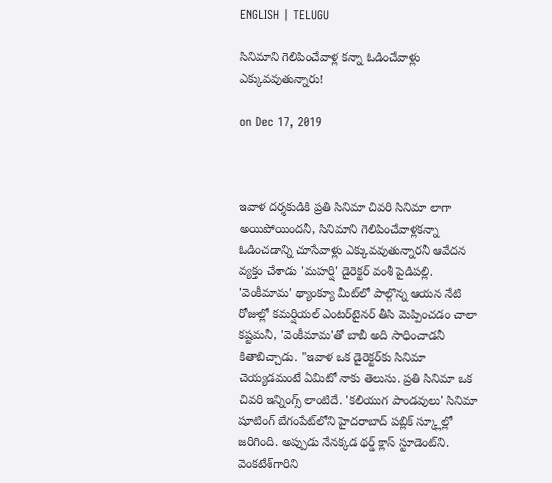ENGLISH | TELUGU

సినిమాని గెలిపించేవాళ్ల కన్నా ఓడించేవాళ్లు ఎక్కువవుతున్నారు!

on Dec 17, 2019



ఇవాళ దర్శకుడికి ప్రతి సినిమా చివరి సినిమా లాగా అయిపోయిందనీ, సినిమాని గెలిపించేవాళ్లకన్నా ఓడించడాన్ని చూసేవాళ్లు ఎక్కువవుతున్నారనీ ఆవేదన వ్యక్తం చేశాడు 'మహర్షి' డైరెక్టర్ వంశీ పైడిపల్లి. 'వెంకీమామ' థ్యాంక్యూ మీట్‌లో పాల్గొన్న ఆయన నేటి రోజుల్లో కమర్షియల్ ఎంటర్‌టైనర్ తీసి మెప్పించడం చాలా కష్టమనీ, 'వెంకీమామ'తో బాబీ అది సాధించాడనీ కితాబిచ్చాడు. "ఇవాళ ఒక డైరెక్టర్‌కు సినిమా చెయ్యడమంటే ఏమిటో నాకు తెలుసు. ప్రతి సినిమా ఒక చివరి ఇన్నింగ్స్ లాంటిదే. 'కలియుగ పాండవులు' సినిమా షూటింగ్ బేగంపేట్‌లోని హైదరాబాద్ పబ్లిక్ స్క్లూల్లో జరిగింది. అప్పుడు నేనక్కడ థర్డ్ క్లాస్ స్టూడెంట్‌ని. వెంకటేశ్‌గారిని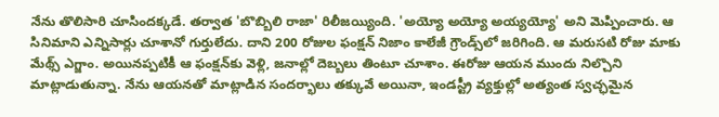నేను తొలిసారి చూసిందక్కడే. తర్వాత 'బొబ్బిలి రాజా' రిలీజయ్యింది. 'అయ్యో అయ్యో అయ్యయ్యో' అని మెప్పించారు. ఆ సినిమాని ఎన్నిసార్లు చూశానో గుర్తులేదు. దాని 200 రోజుల ఫంక్షన్ నిజాం కాలేజీ గ్రౌండ్స్‌లో జరిగింది. ఆ మరుసటి రోజు మాకు మేథ్స్ ఎగ్జాం. అయినప్పటికీ ఆ ఫంక్షన్‌కు వెళ్లి, జనాల్లో దెబ్బలు తింటూ చూశాం. ఈరోజు ఆయన ముందు నిల్చొని మాట్లాడుతున్నా. నేను ఆయనతో మాట్లాడిన సందర్భాలు తక్కువే అయినా, ఇండస్ట్రీ వ్యక్తుల్లో అత్యంత స్వచ్ఛమైన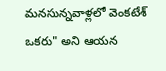మనసున్నవాళ్లలో వెంకటేశ్ ఒకరు" అని ఆయన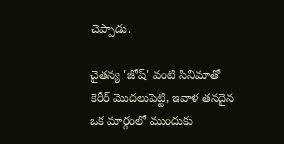చెప్పాడు.

చైతన్య 'జోష్' వంటి సినిమాతో కెరీర్ మొదలుపెట్టి, ఇవాళ తనదైన ఒక మార్గంలో ముందుకు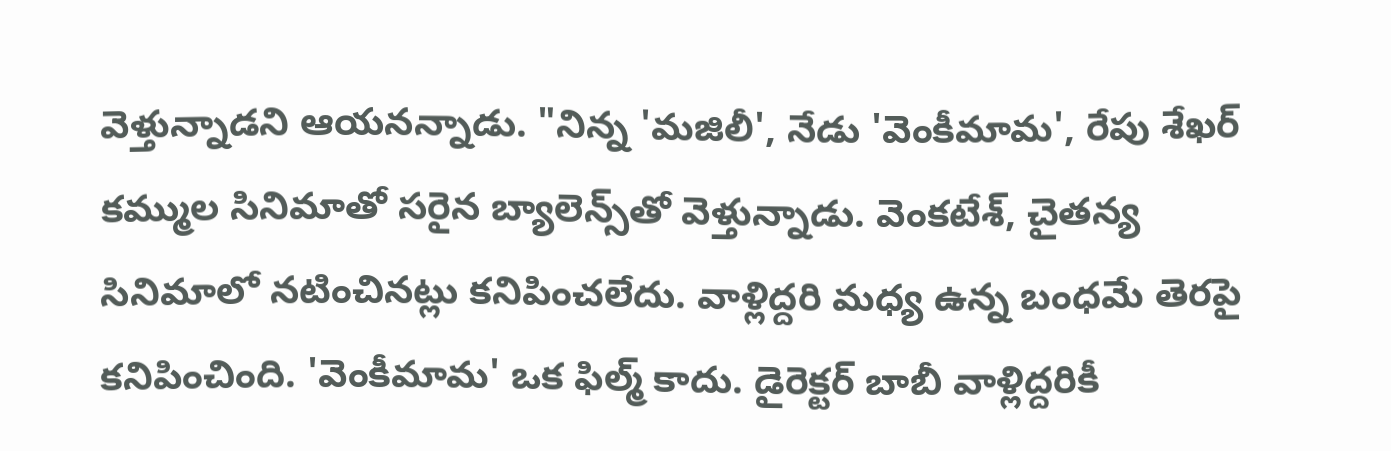వెళ్తున్నాడని ఆయనన్నాడు. "నిన్న 'మజిలీ', నేడు 'వెంకీమామ', రేపు శేఖర్ కమ్ముల సినిమాతో సరైన బ్యాలెన్స్‌తో వెళ్తున్నాడు. వెంకటేశ్, చైతన్య సినిమాలో నటించినట్లు కనిపించలేదు. వాళ్లిద్దరి మధ్య ఉన్న బంధమే తెరపై కనిపించింది. 'వెంకీమామ' ఒక ఫిల్మ్ కాదు. డైరెక్టర్ బాబీ వాళ్లిద్దరికీ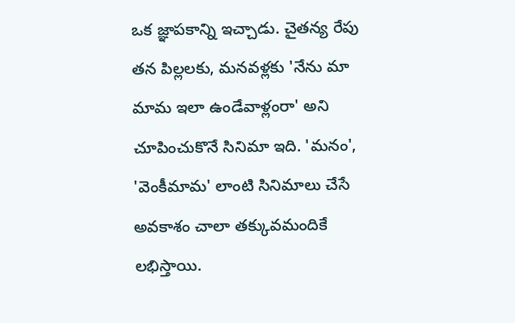ఒక జ్ఞాపకాన్ని ఇచ్చాడు. చైతన్య రేపు తన పిల్లలకు, మనవళ్లకు 'నేను మా మామ ఇలా ఉండేవాళ్లంరా' అని చూపించుకొనే సినిమా ఇది. 'మనం', 'వెంకీమామ' లాంటి సినిమాలు చేసే అవకాశం చాలా తక్కువమందికే లభిస్తాయి.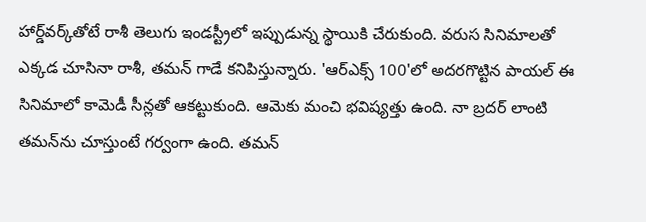హార్డ్‌వర్క్‌తోటే రాశీ తెలుగు ఇండస్ట్రీలో ఇప్పుడున్న స్థాయికి చేరుకుంది. వరుస సినిమాలతో ఎక్కడ చూసినా రాశీ, తమన్ గాడే కనిపిస్తున్నారు. 'ఆర్ఎక్స్ 100'లో అదరగొట్టిన పాయల్ ఈ సినిమాలో కామెడీ సీన్లతో ఆకట్టుకుంది. ఆమెకు మంచి భవిష్యత్తు ఉంది. నా బ్రదర్ లాంటి తమన్‌ను చూస్తుంటే గర్వంగా ఉంది. తమన్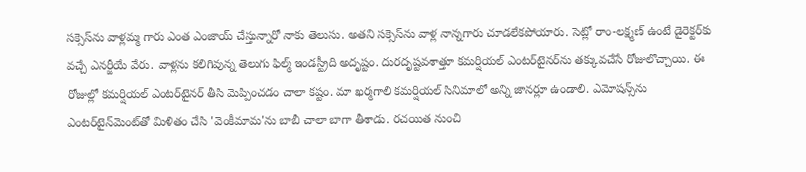సక్సెస్‌ను వాళ్లమ్మ గారు ఎంత ఎంజాయ్ చేస్తున్నారో నాకు తెలుసు. అతని సక్సెస్‌ను వాళ్ల నాన్నగారు చూడలేకపోయారు. సెట్లో రాం-లక్ష్మణ్ ఉంటే డైరెక్టర్‌కు వచ్చే ఎనర్జీయే వేరు. వాళ్లను కలిగివున్న తెలుగు ఫిల్మ్ ఇండస్ట్రీది అదృష్టం. దురదృష్టవశాత్తూ కమర్షియల్ ఎంటర్‌టైనర్‌ను తక్కువచేసే రోజులొచ్చాయి. ఈ రోజుల్లో కమర్షియల్ ఎంటర్‌టైనర్ తీసి మెప్పించడం చాలా కష్టం. మా ఖర్మగాలి కమర్షియల్ సినిమాలో అన్ని జానర్లూ ఉండాలి. ఎమోషన్స్‌ను ఎంటర్‌టైన్‌మెంట్‌తో మిళితం చేసి 'వెంకీమామ'ను బాబీ చాలా బాగా తీశాడు. రచయిత నుంచి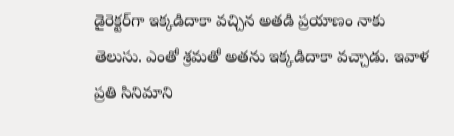డైరెక్టర్‌గా ఇక్కడిదాకా వచ్చిన అతడి ప్రయాణం నాకు తెలుసు. ఎంతో శ్రమతో అతను ఇక్కడిదాకా వచ్చాడు. ఇవాళ ప్రతి సినిమాని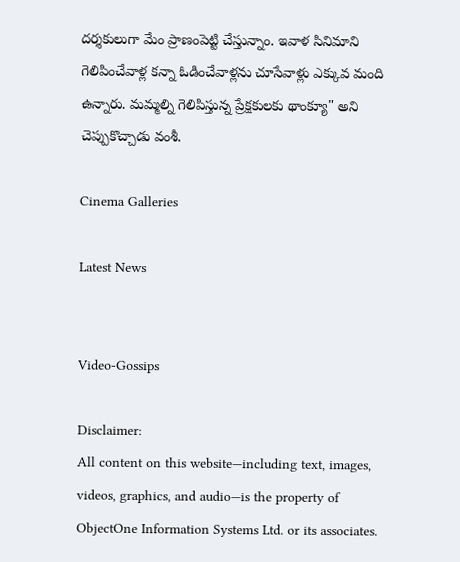దర్శకులుగా మేం ప్రాణంపెట్టి చేస్తున్నాం. ఇవాళ సినిమాని గెలిపించేవాళ్ల కన్నా ఓడించేవాళ్లను చూసేవాళ్లు ఎక్కువ మంది ఉన్నారు. మమ్మల్ని గెలిపిస్తున్న ప్రేక్షకులకు థాంక్యూ" అని చెప్పుకొచ్చాడు వంశీ.

Cinema Galleries

Latest News


Video-Gossips

Disclaimer:
All content on this website—including text, images, videos, graphics, and audio—is the property of ObjectOne Information Systems Ltd. or its associates.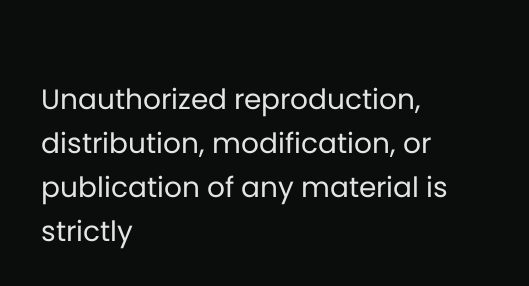Unauthorized reproduction, distribution, modification, or publication of any material is strictly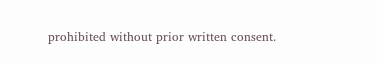prohibited without prior written consent.